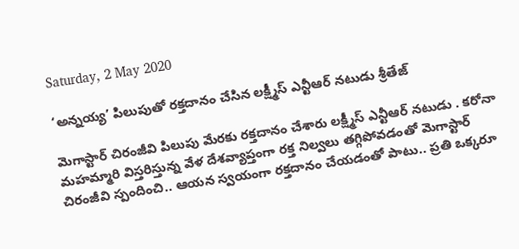Saturday, 2 May 2020

‘అన్నయ్య’ పిలుపుతో రక్తదానం చేసిన లక్ష్మీస్ ఎన్టీఆర్ నటుడు శ్రీతేజ్

మెగాస్టార్ చిరంజీవి పిలుపు మేరకు రక్తదానం చేశారు లక్ష్మీస్ ఎన్టీఆర్ నటుడు . కరోనా మహమ్మారి విస్తరిస్తున్న వేళ దేశవ్యాప్తంగా రక్త నిల్వలు తగ్గిపోవడంతో మెగాస్టార్ చిరంజీవి స్పందించి.. ఆయన స్వయంగా రక్తదానం చేయడంతో పాటు.. ప్రతి ఒక్కరూ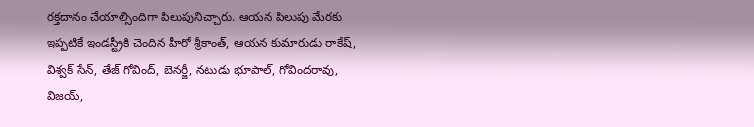రక్తదానం చేయాల్సిందిగా పిలుపునిచ్చారు. ఆయన పిలుపు మేరకు ఇప్పటికే ఇండస్ట్రీకి చెందిన హీరో శ్రీకాంత్, ఆయన కుమారుడు రాకేష్, విశ్వక్ సేన్, తేజ్ గోవింద్, బెనర్జీ, నటుడు భూపాల్, గోవిందరావు, విజయ్,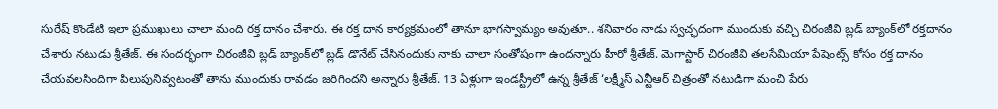సురేష్ కొండేటి ఇలా ప్రముఖులు చాలా మంది రక్త దానం చేశారు. ఈ రక్త దాన కార్యక్రమంలో తానూ భాగస్వామ్యం అవుతూ.. శనివారం నాడు స్వచ్ఛదంగా ముందుకు వచ్చి చిరంజీవి బ్లడ్ బ్యాంక్‌లో రక్తదానం చేశారు నటుడు శ్రీతేజ్. ఈ సందర్భంగా చిరంజీవి బ్లడ్ బ్యాంక్‌లో బ్లడ్ డొనేట్ చేసినందుకు నాకు చాలా సంతోషంగా ఉందన్నారు హీరో శ్రీతేజ్. మెగాస్టార్ చిరంజీవి తలసేమియా పేషెంట్స్ కోసం రక్త దానం చేయవలసిందిగా పిలుపునివ్వటంతో తాను ముందుకు రావడం జరిగిందని అన్నారు శ్రీతేజ్. 13 ఏళ్లుగా ఇండస్ట్రీలో ఉన్న శ్రీతేజ్ ‘లక్ష్మీస్ ఎన్టీఆర్ చిత్రంతో నటుడిగా మంచి పేరు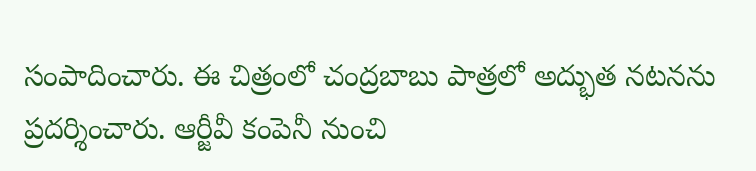సంపాదించారు. ఈ చిత్రంలో చంద్రబాబు పాత్రలో అద్భుత నటనను ప్రదర్శించారు. ఆర్జీవీ కంపెనీ నుంచి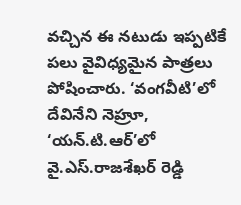వచ్చిన ఈ నటుడు ఇప్పటికే పలు వైవిధ్యమైన పాత్రలు పోషించారు. ‘వంగవీటి’లో దేవినేని నెహ్రూ, ‘యన్.టి.ఆర్’లో వై.ఎస్.రాజశేఖర్ రెడ్డి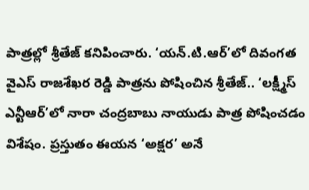పాత్రల్లో శ్రీతేజ్ కనిపించారు. ‘యన్.టి.ఆర్’లో దివంగత వైఎస్ రాజశేఖర రెడ్డి పాత్రను పోషించిన శ్రీతేజ్.. ‘లక్ష్మీస్ ఎన్టీఆర్’లో నారా చంద్రబాబు నాయుడు పాత్ర పోషించడం విశేషం. ప్రస్తుతం ఈయన ‘అక్షర’ అనే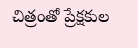చిత్రంతో ప్రేక్షకుల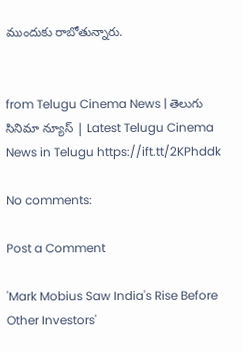ముందుకు రాబోతున్నారు.


from Telugu Cinema News | తెలుగు సినిమా న్యూస్ | Latest Telugu Cinema News in Telugu https://ift.tt/2KPhddk

No comments:

Post a Comment

'Mark Mobius Saw India's Rise Before Other Investors'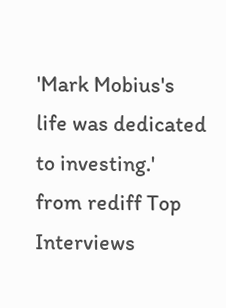'Mark Mobius's life was dedicated to investing.' from rediff Top Interviews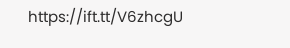https://ift.tt/V6zhcgU